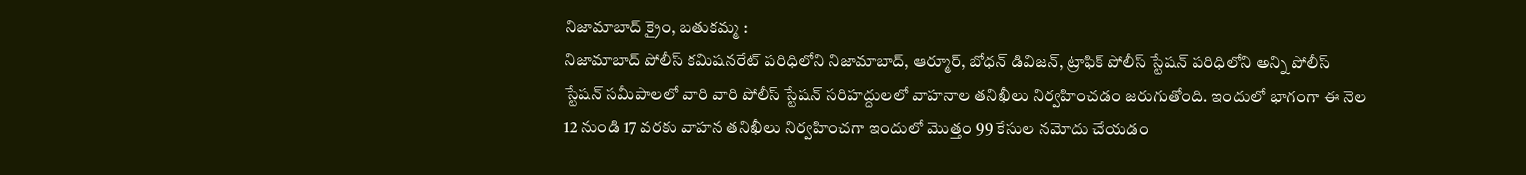నిజామాబాద్ క్రైం, బతుకమ్మ :
నిజామాబాద్ పోలీస్ కమిషనరేట్ పరిధిలోని నిజామాబాద్, ఆర్మూర్, బోధన్ డివిజన్, ట్రాఫిక్ పోలీస్ స్టేషన్ పరిధిలోని అన్ని పోలీస్ స్టేషన్ సమీపాలలో వారి వారి పోలీస్ స్టేషన్ సరిహద్దులలో వాహనాల తనిఖీలు నిర్వహించడం జరుగుతోంది. ఇందులో భాగంగా ఈ నెల 12 నుండి 17 వరకు వాహన తనిఖీలు నిర్వహించగా ఇందులో మొత్తం 99 కేసుల నమోదు చేయడం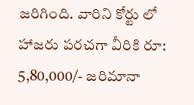జరిగింది. వారిని కోర్టు లో హాజరు పరచగా వీరికి రూ: 5,80,000/- జరిమానా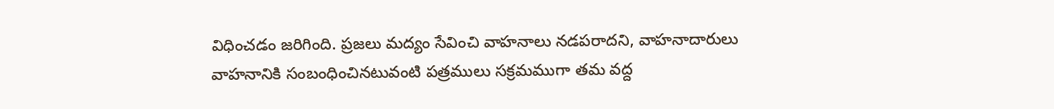విధించడం జరిగింది. ప్రజలు మద్యం సేవించి వాహనాలు నడపరాదని, వాహనాదారులు వాహనానికి సంబంధించినటువంటి పత్రములు సక్రమముగా తమ వద్ద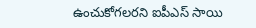ఉంచుకోగలరని ఐపీఎస్ సాయి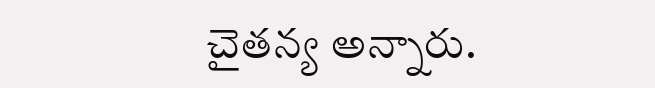చైతన్య అన్నారు.